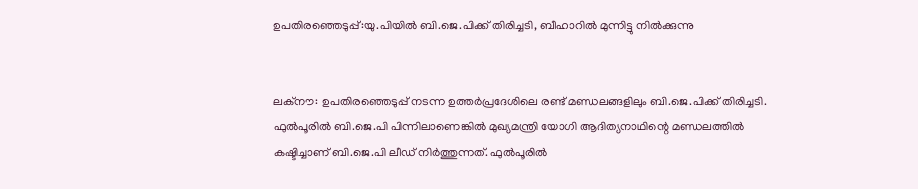ഉപതിരഞ്ഞെടുപ്പ്:യു.പിയില്‍ ബി.ജെ.പിക്ക് തിരിച്ചടി, ബീഹാറില്‍ മുന്നിട്ടു നില്‍ക്കുന്നു


ലക്നൗ: ഉപതിരഞ്ഞെടുപ്പ് നടന്ന ഉത്തര്‍പ്രദേശിലെ രണ്ട് മണ്ഡലങ്ങളിലും ബി.ജെ.പിക്ക് തിരിച്ചടി. ഫുല്‍പൂരില്‍ ബി.ജെ.പി പിന്നിലാണെങ്കില്‍ മുഖ്യമന്ത്രി യോഗി ആദിത്യനാഥിന്റെ മണ്ഡലത്തില്‍ കഷ്ടിച്ചാണ് ബി.ജെ.പി ലീഡ് നിര്‍ത്തുന്നത്. ഫുല്‍പൂരില്‍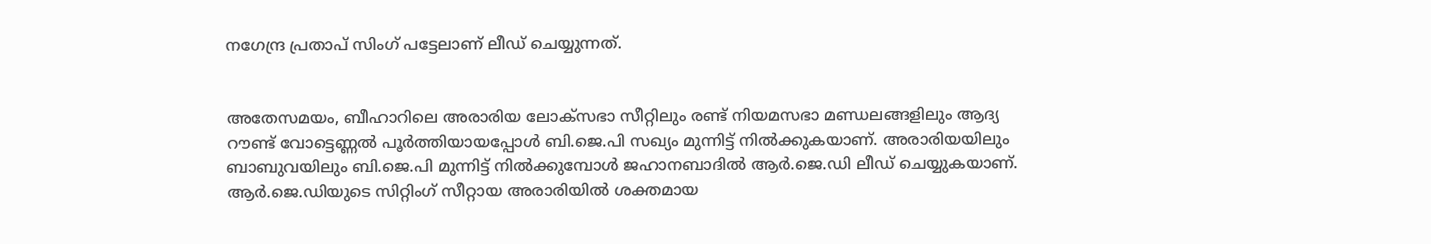നഗേന്ദ്ര പ്രതാപ് സിംഗ് പട്ടേലാണ് ലീഡ് ചെയ്യുന്നത്.


അതേസമയം, ബീഹാറിലെ അരാരിയ ലോക്സഭാ സീറ്റിലും രണ്ട് നിയമസഭാ മണ്ഡലങ്ങളിലും ആദ്യ റൗണ്ട് വോട്ടെണ്ണല്‍ പൂര്‍ത്തിയായപ്പോള്‍ ബി.ജെ.പി സഖ്യം മുന്നിട്ട് നില്‍ക്കുകയാണ്. അരാരിയയിലും ബാബുവയിലും ബി.ജെ.പി മുന്നിട്ട് നില്‍ക്കുമ്പോള്‍ ജഹാനബാദില്‍ ആര്‍.ജെ.ഡി ലീഡ് ചെയ്യുകയാണ്. ആര്‍.ജെ.ഡിയുടെ സിറ്റിംഗ് സീറ്റായ അരാരിയില്‍ ശക്തമായ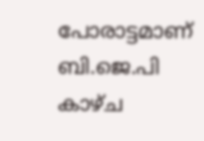പോരാട്ടമാണ് ബി.ജെ.പി കാഴ്ച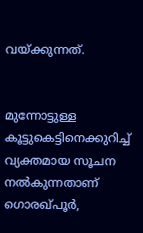വയ്ക്കുന്നത്.


മുന്നോട്ടുള്ള കൂട്ടുകെട്ടിനെക്കുറിച്ച്‌ വ്യക്തമായ സൂചന നല്‍കുന്നതാണ് ഗൊരഖ്പൂര്‍,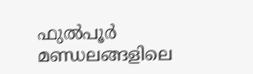ഫുല്‍പൂര്‍ മണ്ഡലങ്ങളിലെ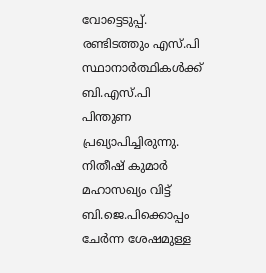വോട്ടെടുപ്പ്. രണ്ടിടത്തും എസ്.പി സ്ഥാനാര്‍ത്ഥികള്‍ക്ക് ബി.എസ്.പി പിന്തുണ പ്രഖ്യാപിച്ചിരുന്നു. നിതീഷ് കുമാര്‍ മഹാസഖ്യം വിട്ട് ബി.ജെ.പിക്കൊപ്പം ചേര്‍ന്ന ശേഷമുള്ള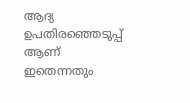ആദ്യ ഉപതിരഞ്ഞെടുപ്പ് ആണ് ഇതെന്നതും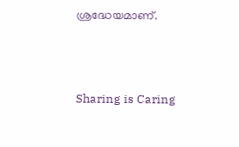ശ്രദ്ധേയമാണ്.



Sharing is Caring